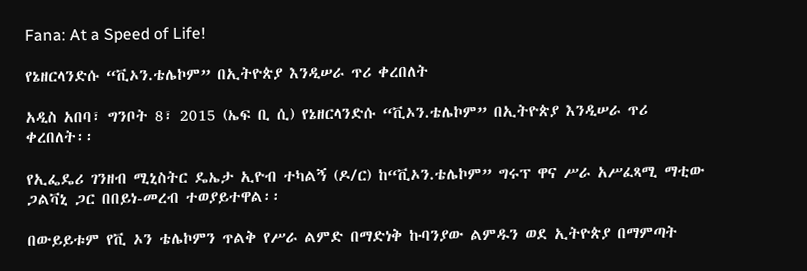Fana: At a Speed of Life!

የኔዘርላንድሱ “ቪኦን.ቴሌኮም” በኢትዮጵያ እንዲሠራ ጥሪ ቀረበለት

አዲስ አበባ፣ ግንቦት 8፣ 2015 (ኤፍ ቢ ሲ) የኔዘርላንድሱ “ቪኦን.ቴሌኮም” በኢትዮጵያ እንዲሠራ ጥሪ ቀረበለት፡፡

የኢፌዴሪ ገንዘብ ሚኒስትር ዴኤታ ኢዮብ ተካልኝ (ዶ/ር) ከ“ቪኦን.ቴሌኮም” ግሩፕ ዋና ሥራ አሥፈጻሚ ማቲው ጋልቫኒ ጋር በበይነ-መረብ ተወያይተዋል፡፡

በውይይቱም የቪ ኦን ቴሌኮምን ጥልቅ የሥራ ልምድ በማድነቅ ኩባንያው ልምዱን ወደ ኢትዮጵያ በማምጣት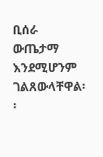ቢሰራ ውጤታማ እንደሚሆንም ገልጸውላቸዋል፡፡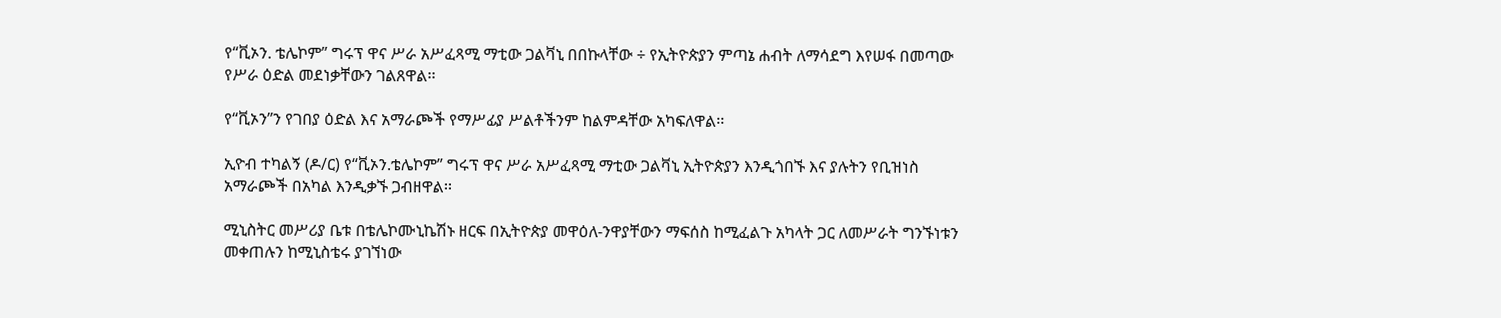የ“ቪኦን. ቴሌኮም” ግሩፕ ዋና ሥራ አሥፈጻሚ ማቲው ጋልቫኒ በበኩላቸው ÷ የኢትዮጵያን ምጣኔ ሐብት ለማሳደግ እየሠፋ በመጣው የሥራ ዕድል መደነቃቸውን ገልጸዋል፡፡

የ“ቪኦን”ን የገበያ ዕድል እና አማራጮች የማሥፊያ ሥልቶችንም ከልምዳቸው አካፍለዋል፡፡

ኢዮብ ተካልኝ (ዶ/ር) የ“ቪኦን.ቴሌኮም” ግሩፕ ዋና ሥራ አሥፈጻሚ ማቲው ጋልቫኒ ኢትዮጵያን እንዲጎበኙ እና ያሉትን የቢዝነስ አማራጮች በአካል እንዲቃኙ ጋብዘዋል፡፡

ሚኒስትር መሥሪያ ቤቱ በቴሌኮሙኒኬሽኑ ዘርፍ በኢትዮጵያ መዋዕለ-ንዋያቸውን ማፍሰስ ከሚፈልጉ አካላት ጋር ለመሥራት ግንኙነቱን መቀጠሉን ከሚኒስቴሩ ያገኘነው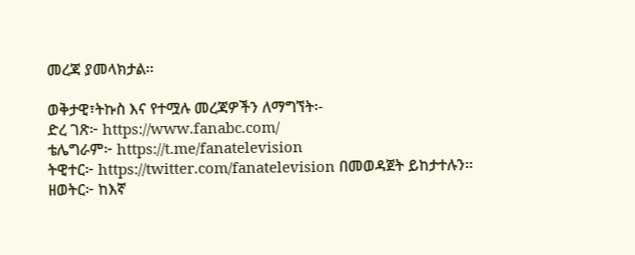መረጃ ያመላክታል፡፡

ወቅታዊ፣ትኩስ እና የተሟሉ መረጃዎችን ለማግኘት፡-
ድረ ገጽ፦ https://www.fanabc.com/
ቴሌግራም፦ https://t.me/fanatelevision
ትዊተር፦ https://twitter.com/fanatelevision በመወዳጀት ይከታተሉን፡፡
ዘወትር፦ ከእኛ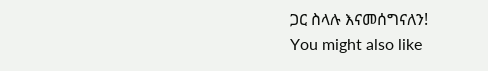ጋር ስላሉ እናመሰግናለን!
You might also like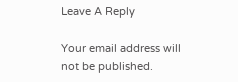Leave A Reply

Your email address will not be published.